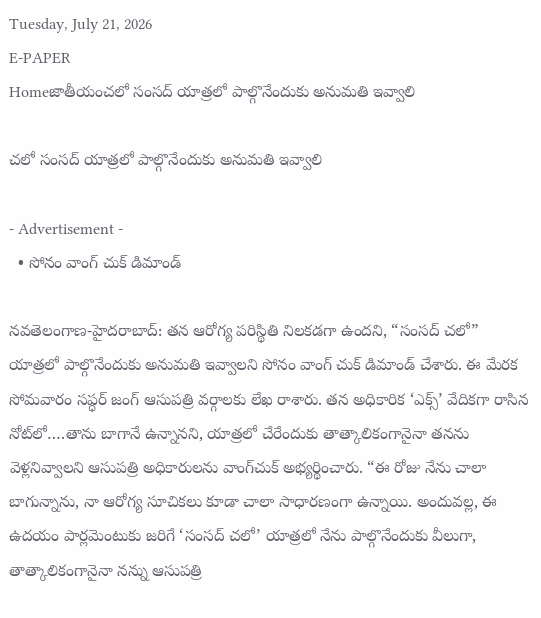Tuesday, July 21, 2026
E-PAPER
Homeజాతీయంచలో సంసద్ యాత్రలో పాల్గొనేందుకు అనుమతి ఇవ్వాలి

చలో సంసద్ యాత్రలో పాల్గొనేందుకు అనుమతి ఇవ్వాలి

- Advertisement -
  • సోనం వాంగ్ చుక్ డిమాండ్

నవతెలంగాణ-హైదరాబాద్: తన ఆరోగ్య పరిస్థితి నిలకడగా ఉందని, “సంసద్ చలో” యాత్రలో పాల్గొనేందుకు అనుమతి ఇవ్వాలని సోనం వాంగ్ చుక్ డిమాండ్ చేశారు. ఈ మేరక సోమవారం సప్ధర్ జంగ్ ఆసుపత్రి వర్గాలకు లేఖ రాశారు. తన అధికారిక ‘ఎక్స్’ వేదికగా రాసిన నోట్‌లో….తాను బాగానే ఉన్నానని, యాత్రలో చేరేందుకు తాత్కాలికంగానైనా తనను వెళ్లనివ్వాలని ఆసుపత్రి అధికారులను వాంగ్‌చుక్ అభ్యర్థించారు. “ఈ రోజు నేను చాలా బాగున్నాను, నా ఆరోగ్య సూచికలు కూడా చాలా సాధారణంగా ఉన్నాయి. అందువల్ల, ఈ ఉదయం పార్లమెంటుకు జరిగే ‘సంసద్ చలో’ యాత్రలో నేను పాల్గొనేందుకు వీలుగా, తాత్కాలికంగానైనా నన్ను ఆసుపత్రి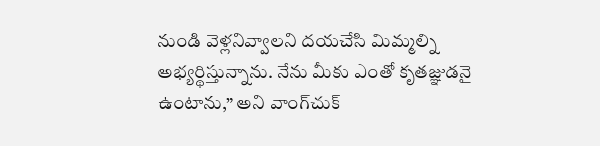నుండి వెళ్లనివ్వాలని దయచేసి మిమ్మల్ని అభ్యర్థిస్తున్నాను. నేను మీకు ఎంతో కృతజ్ఞుడనై ఉంటాను,” అని వాంగ్‌చుక్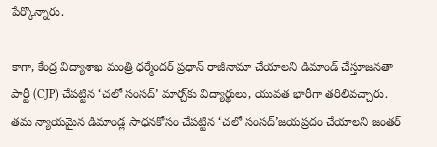పేర్కొన్నారు.

కాగా, కేంద్ర విద్యాశాఖ మంత్రి ధర్మేందర్ ప్రధాన్ రాజీనామా చేయాలని డిమాండ్ చేస్తూజనతా పార్టీ (CJP) చేపట్టిన ‘చలో సంసద్‌’ మార్చ్‌కు విద్యార్థులు, యువత భారీగా తరిలివచ్చారు. తమ న్యాయమైన డిమాండ్ల సాధనకోసం చేపట్టిన ‘చలో సంసద్‌’జయప్రదం చేయాలని జంతర్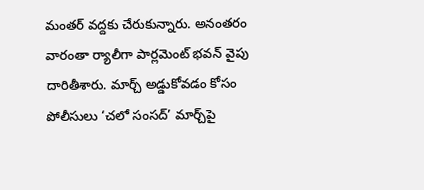మంతర్ వద్దకు చేరుకున్నారు. అనంతరం వారంతా ర్యాలీగా పార్లమెంట్‌ భవన్ వైపు దారితీశారు. మార్చ్ అడ్డుకోవడం కోసం పోలీసులు ‘చలో సంసద్‌’ మార్చ్‌పై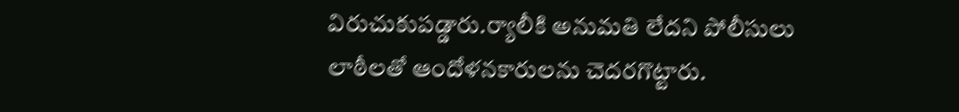విరుచుకుపడ్డారు.ర్యాలీకి అనుమతి లేదని పోలీసులు లాఠీలతో ఆందోళనకారులను చెదరగొట్టారు.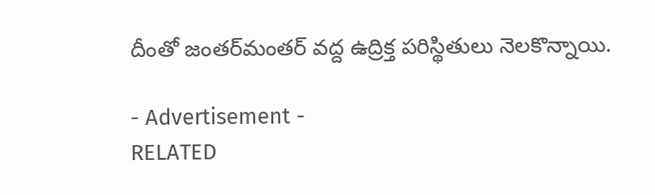దీంతో జంతర్‌మంతర్‌ వద్ద ఉద్రిక్త పరిస్థితులు నెలకొన్నాయి.

- Advertisement -
RELATED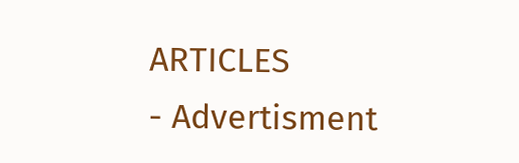ARTICLES
- Advertisment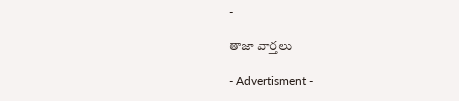-

తాజా వార్తలు

- Advertisment -